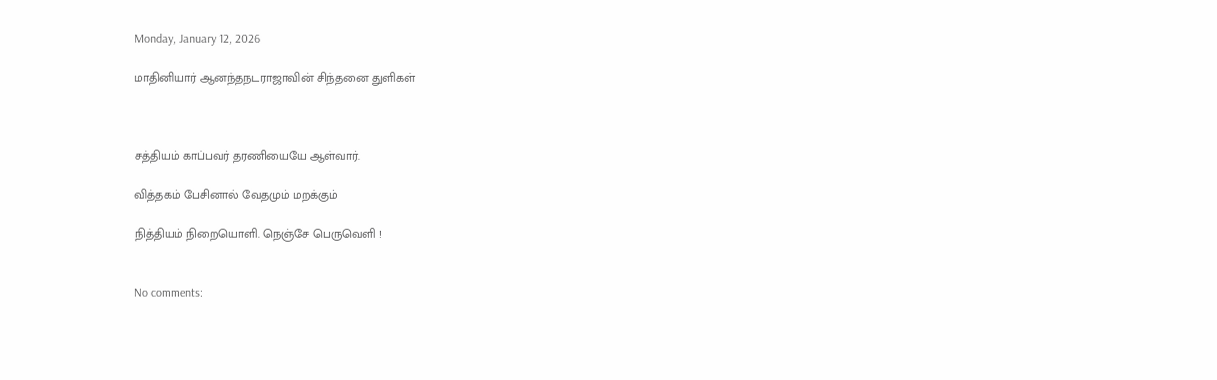Monday, January 12, 2026

மாதினியார் ஆனந்தநடராஜாவின் சிந்தனை துளிகள்



சத்தியம் காப்பவர் தரணியையே ஆள்வார்.

வித்தகம் பேசினால் வேதமும் மறக்கும்

நித்தியம் நிறையொளி. நெஞ்சே பெருவெளி !


No comments: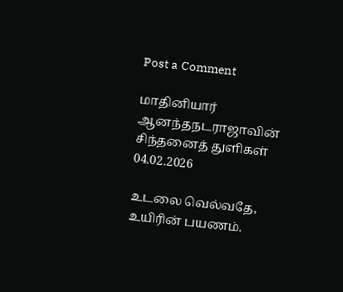Post a Comment

மாதினியார் ஆனந்தநடராஜாவின் சிந்தனைத் துளிகள் 04.02.2026

உடலை வெல்வதே, உயிரின் பயணம்.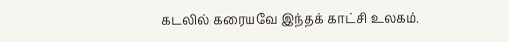கடலில் கரையவே இந்தக் காட்சி உலகம்.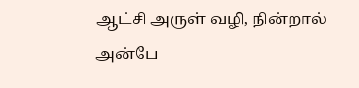ஆட்சி அருள் வழி, நின்றால் அன்பே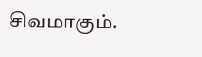சிவமாகும்.